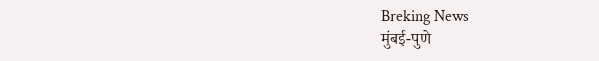Breking News
मुंबई-पुणे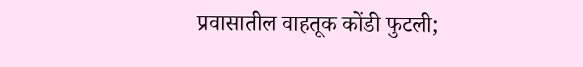प्रवासातील वाहतूक कोंडी फुटली;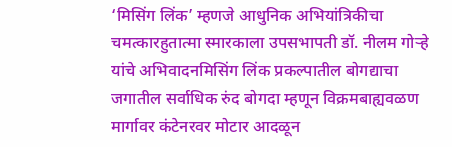‘मिसिंग लिंक’ म्हणजे आधुनिक अभियांत्रिकीचा चमत्कारहुतात्मा स्मारकाला उपसभापती डॉ. नीलम गोऱ्हे यांचे अभिवादनमिसिंग लिंक प्रकल्पातील बोगद्याचा जगातील सर्वाधिक रुंद बोगदा म्हणून विक्रमबाह्यवळण मार्गावर कंटेनरवर मोटार आदळून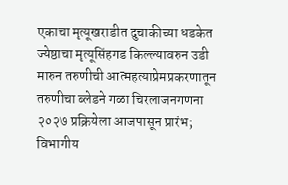एकाचा मृत्यूखराडीत दुचाकीच्या धडकेत ज्येष्ठाचा मृत्यूसिंहगड किल्ल्यावरुन उडी मारुन तरुणीची आत्महत्याप्रेमप्रकरणातून तरुणीचा ब्लेडने गळा चिरलाजनगणना २०२७ प्रक्रियेला आजपासून प्रारंभ; विभागीय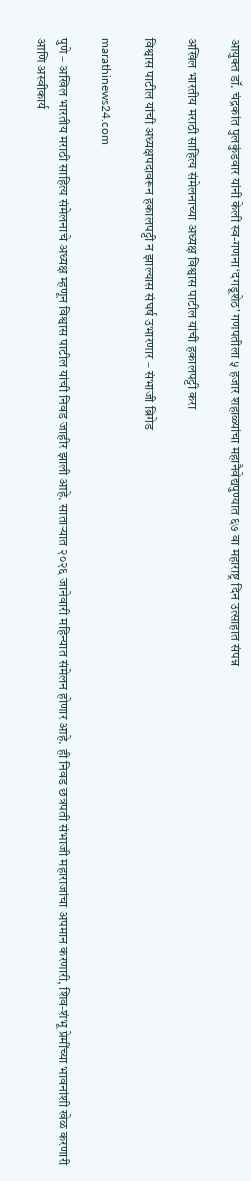आयुक्त डॉ. चंद्रकांत पुलकुंडवार यांनी केली स्व-गणना‘दगडूशेठ’ गणपतीला ५ हजार शहाळ्यांचा महानैवेद्यपुण्यात ६७ वा महाराष्ट्र दिन उत्साहात संपन्न

अखिल भारतीय मराठी साहित्य संमेलनाच्या अध्यक्ष विश्वास पाटील यांची हकालपट्टी करा

विश्वास पाटील यांची अध्यक्षपदावरून हकालपट्टी न झाल्यास संघर्ष उभारणार – संभाजी ब्रिगेड

marathinews24.com

पुणे – अखिल भारतीय मराठी साहित्य संमेलनाचे अध्यक्ष म्हणून विश्वास पाटील यांची निवड जाहीर झाली आहे. साताऱ्यात २०२६ जानेवारी महिन्यात संमेलन होणार आहे. ही निवड छत्रपती संभाजी महाराजांचा अपमान करणारी, शिव-शंभू प्रेमींच्या भावनांशी खेळ करणारी आणि अस्वीकार्य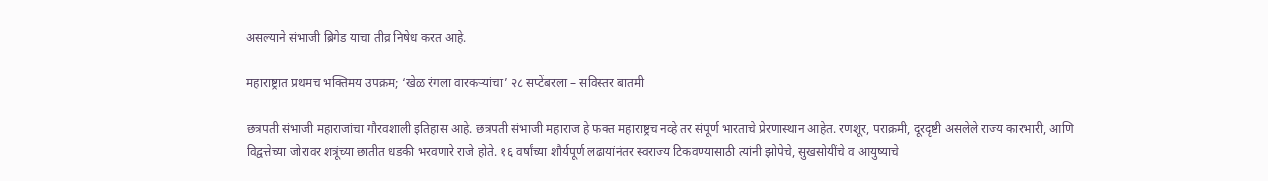असल्याने संभाजी ब्रिगेड याचा तीव्र निषेध करत आहे.

महाराष्ट्रात प्रथमच भक्तिमय उपक्रम; ‘खेळ रंगला वारकर्‍यांचा’ २८ सप्टेंबरला – सविस्तर बातमी

छत्रपती संभाजी महाराजांचा गौरवशाली इतिहास आहे. छत्रपती संभाजी महाराज हे फक्त महाराष्ट्रच नव्हे तर संपूर्ण भारताचे प्रेरणास्थान आहेत. रणशूर, पराक्रमी, दूरदृष्टी असलेले राज्य कारभारी, आणि विद्वत्तेच्या जोरावर शत्रूंच्या छातीत धडकी भरवणारे राजे होते. १६ वर्षांच्या शौर्यपूर्ण लढायांनंतर स्वराज्य टिकवण्यासाठी त्यांनी झोपेचे, सुखसोयींचे व आयुष्याचे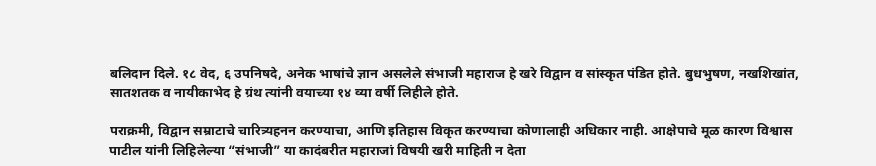बलिदान दिले. १८ वेद, ६ उपनिषदे, अनेक भाषांचे ज्ञान असलेले संभाजी महाराज हे खरे विद्वान व सांस्कृत पंडित होते. बुधभुषण, नखशिखांत, सातशतक व नायीकाभेद हे ग्रंथ त्यांनी वयाच्या १४ व्या वर्षी लिहीले होते.

पराक्रमी, विद्वान सम्राटाचे चारित्र्यहनन करण्याचा, आणि इतिहास विकृत करण्याचा कोणालाही अधिकार नाही. आक्षेपाचे मूळ कारण विश्वास पाटील यांनी लिहिलेल्या “संभाजी” या कादंबरीत महाराजां विषयी खरी माहिती न देता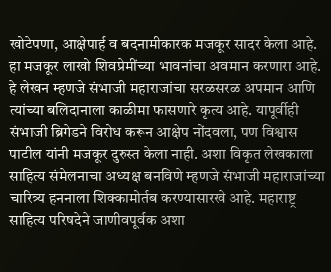खोटेपणा, आक्षेपार्ह व बदनामीकारक मजकूर सादर केला आहे. हा मजकूर लाखो शिवप्रेमींच्या भावनांचा अवमान करणारा आहे. हे लेखन म्हणजे संभाजी महाराजांचा सरळसरळ अपमान आणि त्यांच्या बलिदानाला काळीमा फासणारे कृत्य आहे. यापूर्वीही संभाजी ब्रिगेडने विरोध करून आक्षेप नोंदवला, पण विश्वास पाटील यांनी मजकूर दुरुस्त केला नाही. अशा विकृत लेखकाला साहित्य संमेलनाचा अध्यक्ष बनविणे म्हणजे संभाजी महाराजांच्या चारित्र्य हननाला शिक्कामोर्तब करण्यासारखे आहे. महाराष्ट्र साहित्य परिषदेने जाणीवपूर्वक अशा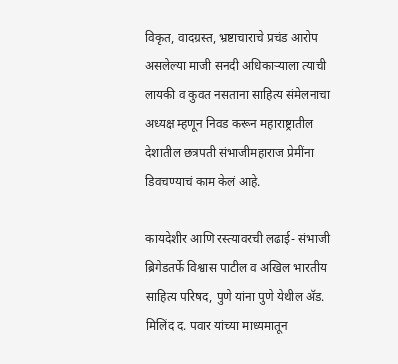विकृत, वादग्रस्त, भ्रष्टाचाराचे प्रचंड आरोप असलेल्या माजी सनदी अधिकाऱ्याला त्याची लायकी व कुवत नसताना साहित्य संमेलनाचा अध्यक्ष म्हणून निवड करून महाराष्ट्रातील देशातील छत्रपती संभाजीमहाराज प्रेमींना डिवचण्याचं काम केलं आहे.

कायदेशीर आणि रस्त्यावरची लढाई- संभाजी ब्रिगेडतर्फे विश्वास पाटील व अखिल भारतीय साहित्य परिषद, पुणे यांना पुणे येथील अ‍ॅड. मिलिंद द. पवार यांच्या माध्यमातून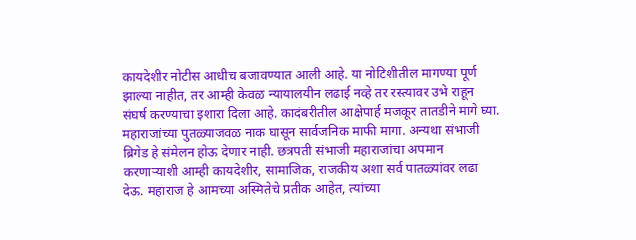कायदेशीर नोटीस आधीच बजावण्यात आली आहे. या नोटिशीतील मागण्या पूर्ण झाल्या नाहीत, तर आम्ही केवळ न्यायालयीन लढाई नव्हे तर रस्त्यावर उभे राहून संघर्ष करण्याचा इशारा दिला आहे. कादंबरीतील आक्षेपार्ह मजकूर तातडीने मागे घ्या. महाराजांच्या पुतळ्याजवळ नाक घासून सार्वजनिक माफी मागा. अन्यथा संभाजी ब्रिगेड हे संमेलन होऊ देणार नाही. छत्रपती संभाजी महाराजांचा अपमान करणाऱ्याशी आम्ही कायदेशीर, सामाजिक, राजकीय अशा सर्व पातळ्यांवर लढा देऊ. महाराज हे आमच्या अस्मितेचे प्रतीक आहेत, त्यांच्या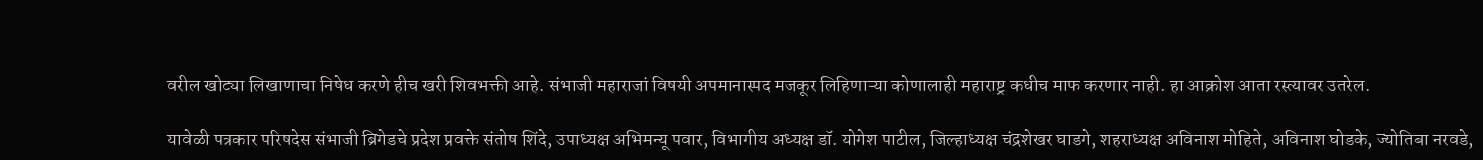वरील खोट्या लिखाणाचा निषेध करणे हीच खरी शिवभक्ती आहे. संभाजी महाराजां विषयी अपमानास्पद मजकूर लिहिणाऱ्या कोणालाही महाराष्ट्र कधीच माफ करणार नाही. हा आक्रोश आता रस्त्यावर उतरेल.

यावेळी पत्रकार परिषदेस संभाजी ब्रिगेडचे प्रदेश प्रवक्ते संतोष शिंदे, उपाध्यक्ष अभिमन्यू पवार, विभागीय अध्यक्ष डॉ. योगेश पाटील, जिल्हाध्यक्ष चंद्रशेखर घाडगे, शहराध्यक्ष अविनाश मोहिते, अविनाश घोडके, ज्योतिबा नरवडे,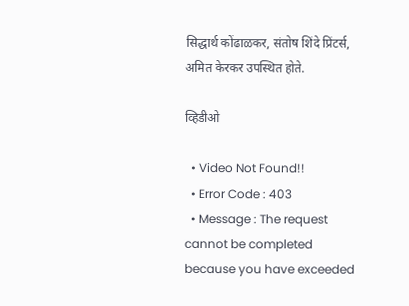सिद्धार्थ कोंढाळकर, संतोष शिंदे प्रिंटर्स, अमित केरकर उपस्थित होते.

व्हिडीओ

  • Video Not Found!!
  • Error Code : 403
  • Message : The request cannot be completed because you have exceeded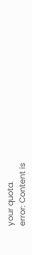your quota.
error: Content is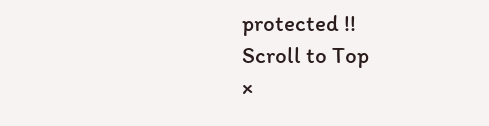protected !!
Scroll to Top
×